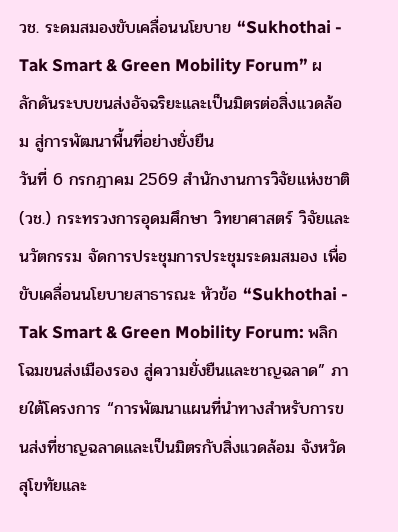วช. ระดมสมองขับเคลื่อนนโยบาย “Sukhothai - Tak Smart & Green Mobility Forum” ผลักดันระบบขนส่งอัจฉริยะและเป็นมิตรต่อสิ่งแวดล้อม สู่การพัฒนาพื้นที่อย่างยั่งยืน
วันที่ 6 กรกฎาคม 2569 สำนักงานการวิจัยแห่งชาติ (วช.) กระทรวงการอุดมศึกษา วิทยาศาสตร์ วิจัยและนวัตกรรม จัดการประชุมการประชุมระดมสมอง เพื่อขับเคลื่อนนโยบายสาธารณะ หัวข้อ “Sukhothai - Tak Smart & Green Mobility Forum: พลิกโฉมขนส่งเมืองรอง สู่ความยั่งยืนและชาญฉลาด” ภายใต้โครงการ “การพัฒนาแผนที่นำทางสำหรับการขนส่งที่ชาญฉลาดและเป็นมิตรกับสิ่งแวดล้อม จังหวัดสุโขทัยและ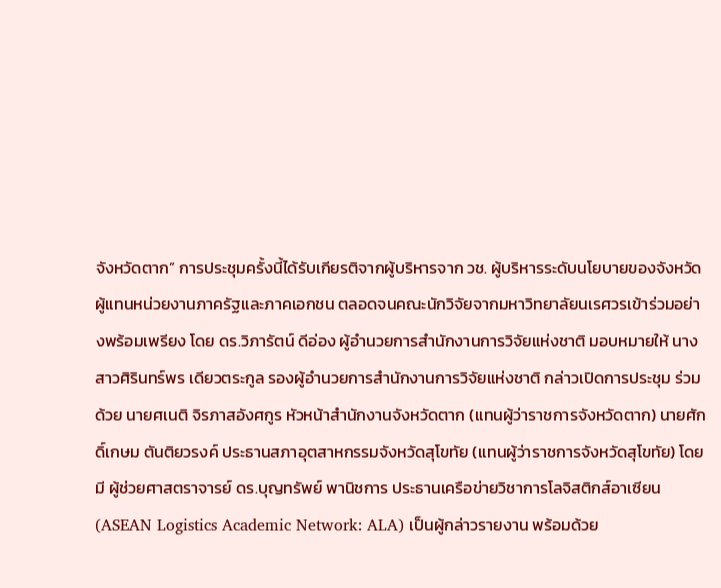จังหวัดตาก” การประชุมครั้งนี้ได้รับเกียรติจากผู้บริหารจาก วช. ผู้บริหารระดับนโยบายของจังหวัด ผู้แทนหน่วยงานภาครัฐและภาคเอกชน ตลอดจนคณะนักวิจัยจากมหาวิทยาลัยนเรศวรเข้าร่วมอย่างพร้อมเพรียง โดย ดร.วิภารัตน์ ดีอ่อง ผู้อำนวยการสำนักงานการวิจัยแห่งชาติ มอบหมายให้ นางสาวศิรินทร์พร เดียวตระกูล รองผู้อำนวยการสำนักงานการวิจัยแห่งชาติ กล่าวเปิดการประชุม ร่วมด้วย นายศเนติ จิรภาสอังศกูร หัวหน้าสำนักงานจังหวัดตาก (แทนผู้ว่าราชการจังหวัดตาก) นายศักดิ์เกษม ตันติยวรงค์ ประธานสภาอุตสาหกรรมจังหวัดสุโขทัย (แทนผู้ว่าราชการจังหวัดสุโขทัย) โดยมี ผู้ช่วยศาสตราจารย์ ดร.บุญทรัพย์ พานิชการ ประธานเครือข่ายวิชาการโลจิสติกส์อาเซียน (ASEAN Logistics Academic Network: ALA) เป็นผู้กล่าวรายงาน พร้อมด้วย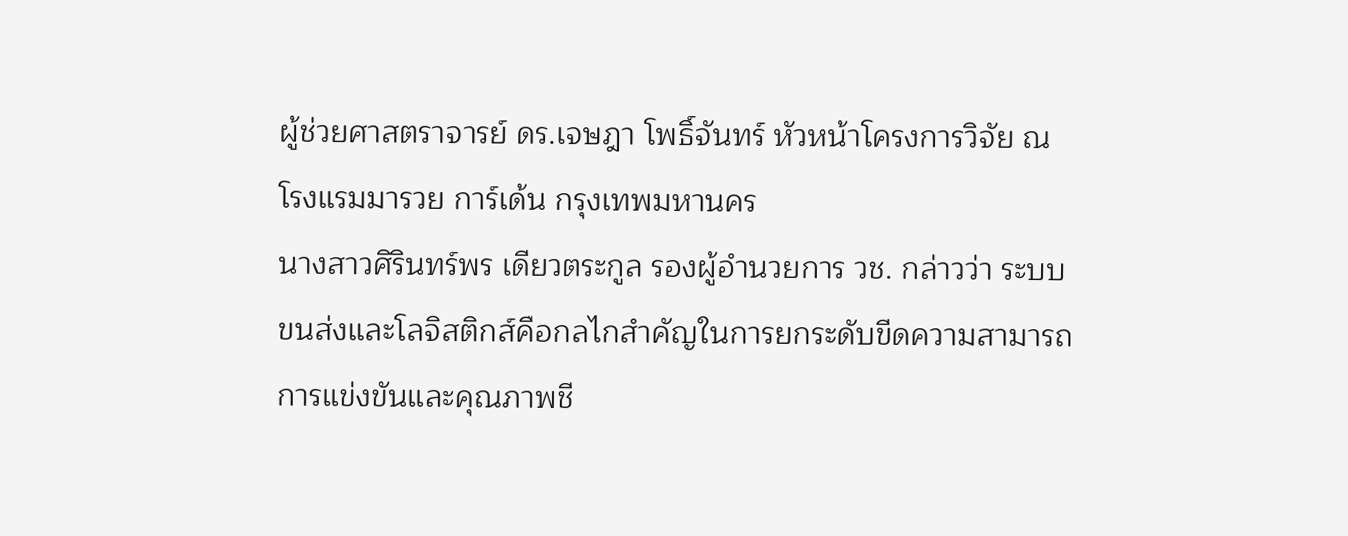ผู้ช่วยศาสตราจารย์ ดร.เจษฎา โพธิ์จันทร์ หัวหน้าโครงการวิจัย ณ โรงแรมมารวย การ์เด้น กรุงเทพมหานคร
นางสาวศิรินทร์พร เดียวตระกูล รองผู้อำนวยการ วช. กล่าวว่า ระบบขนส่งและโลจิสติกส์คือกลไกสำคัญในการยกระดับขีดความสามารถการแข่งขันและคุณภาพชี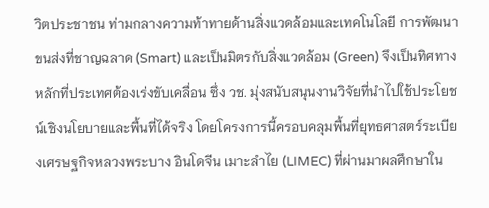วิตประชาชน ท่ามกลางความท้าทายด้านสิ่งแวดล้อมและเทคโนโลยี การพัฒนาขนส่งที่ชาญฉลาด (Smart) และเป็นมิตรกับสิ่งแวดล้อม (Green) จึงเป็นทิศทางหลักที่ประเทศต้องเร่งขับเคลื่อน ซึ่ง วช. มุ่งสนับสนุนงานวิจัยที่นำไปใช้ประโยชน์เชิงนโยบายและพื้นที่ได้จริง โดยโครงการนี้ครอบคลุมพื้นที่ยุทธศาสตร์ระเบียงเศรษฐกิจหลวงพระบาง อินโดจีน เมาะลำไย (LIMEC) ที่ผ่านมาผลศึกษาใน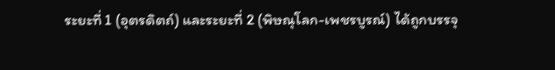ระยะที่ 1 (อุตรดิตถ์) และระยะที่ 2 (พิษณุโลก-เพชรบูรณ์) ได้ถูกบรรจุ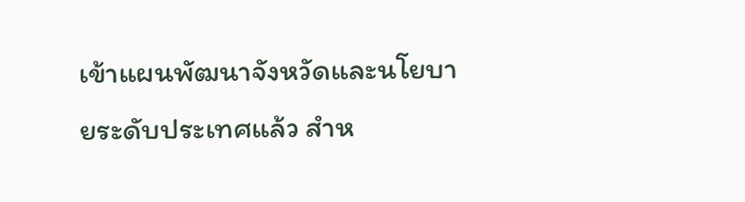เข้าแผนพัฒนาจังหวัดและนโยบายระดับประเทศแล้ว สำห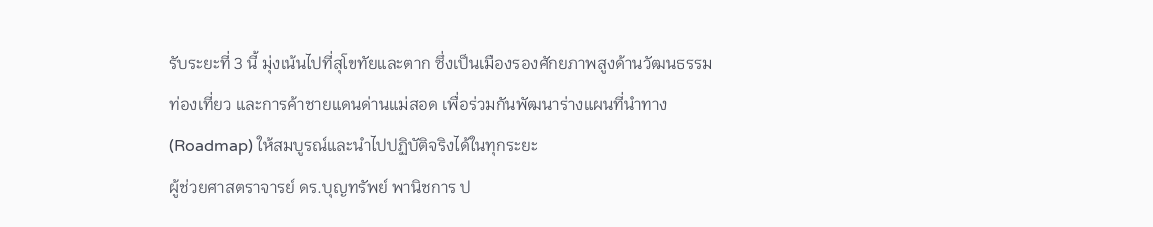รับระยะที่ 3 นี้ มุ่งเน้นไปที่สุโขทัยและตาก ซึ่งเป็นเมืองรองศักยภาพสูงด้านวัฒนธรรม ท่องเที่ยว และการค้าชายแดนด่านแม่สอด เพื่อร่วมกันพัฒนาร่างแผนที่นำทาง (Roadmap) ให้สมบูรณ์และนำไปปฏิบัติจริงได้ในทุกระยะ
ผู้ช่วยศาสตราจารย์ ดร.บุญทรัพย์ พานิชการ ป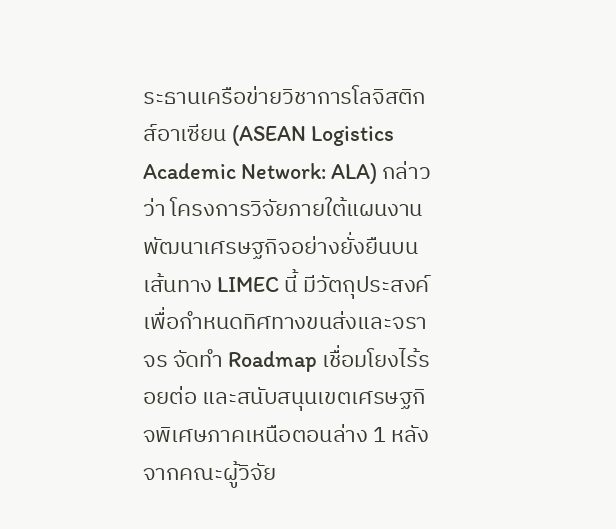ระธานเครือข่ายวิชาการโลจิสติกส์อาเซียน (ASEAN Logistics Academic Network: ALA) กล่าวว่า โครงการวิจัยภายใต้แผนงานพัฒนาเศรษฐกิจอย่างยั่งยืนบนเส้นทาง LIMEC นี้ มีวัตถุประสงค์เพื่อกำหนดทิศทางขนส่งและจราจร จัดทำ Roadmap เชื่อมโยงไร้รอยต่อ และสนับสนุนเขตเศรษฐกิจพิเศษภาคเหนือตอนล่าง 1 หลังจากคณะผู้วิจัย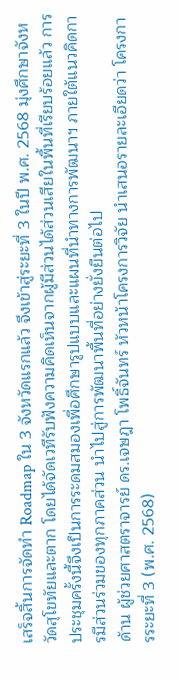เสร็จสิ้นการจัดทำ Roadmap ใน 3 จังหวัดแรกแล้ว จึงเข้าสู่ระยะที่ 3 ในปี พ.ศ. 2568 มุ่งศึกษาจังหวัดสุโขทัยและตาก โดยได้จัดเวทีรับฟังความคิดเห็นจากผู้มีส่วนได้ส่วนเสียในพื้นที่เรียบร้อยแล้ว การประชุมครั้งนี้จึงเป็นการระดมสมองเพื่อศึกษารูปแบบและแผนที่นำทางการพัฒนาฯ ภายใต้แนวคิดการมีส่วนร่วมของทุกภาคส่วน นำไปสู่การพัฒนาพื้นที่อย่างยั่งยืนต่อไป
ด้าน ผู้ช่วยศาสตราจารย์ ดร.เจษฎา โพธิ์จันทร์ หัวหน้าโครงการวิจัย นำเสนอรายละเอียดว่า โครงการระยะที่ 3 (พ.ศ. 2568)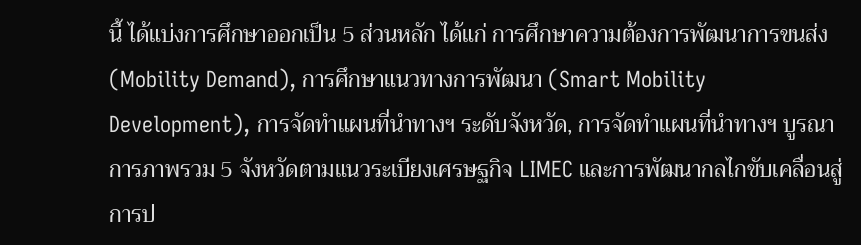นี้ ได้แบ่งการศึกษาออกเป็น 5 ส่วนหลัก ได้แก่ การศึกษาความต้องการพัฒนาการขนส่ง (Mobility Demand), การศึกษาแนวทางการพัฒนา (Smart Mobility Development), การจัดทำแผนที่นำทางฯ ระดับจังหวัด, การจัดทำแผนที่นำทางฯ บูรณาการภาพรวม 5 จังหวัดตามแนวระเบียงเศรษฐกิจ LIMEC และการพัฒนากลไกขับเคลื่อนสู่การป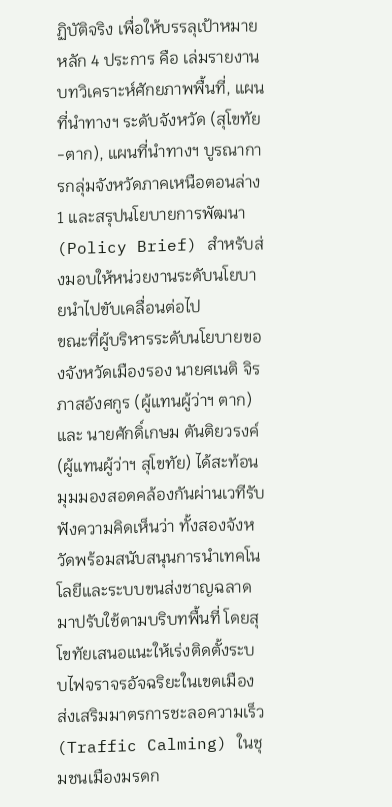ฏิบัติจริง เพื่อให้บรรลุเป้าหมายหลัก 4 ประการ คือ เล่มรายงานบทวิเคราะห์ศักยภาพพื้นที่, แผนที่นำทางฯ ระดับจังหวัด (สุโขทัย-ตาก), แผนที่นำทางฯ บูรณาการกลุ่มจังหวัดภาคเหนือตอนล่าง 1 และสรุปนโยบายการพัฒนา (Policy Brief) สำหรับส่งมอบให้หน่วยงานระดับนโยบายนำไปขับเคลื่อนต่อไป
ขณะที่ผู้บริหารระดับนโยบายของจังหวัดเมืองรอง นายศเนติ จิรภาสอังศกูร (ผู้แทนผู้ว่าฯ ตาก) และ นายศักดิ์เกษม ตันติยวรงค์ (ผู้แทนผู้ว่าฯ สุโขทัย) ได้สะท้อนมุมมองสอดคล้องกันผ่านเวทีรับฟังความคิดเห็นว่า ทั้งสองจังหวัดพร้อมสนับสนุนการนำเทคโนโลยีและระบบขนส่งชาญฉลาดมาปรับใช้ตามบริบทพื้นที่ โดยสุโขทัยเสนอแนะให้เร่งติดตั้งระบบไฟจราจรอัจฉริยะในเขตเมือง ส่งเสริมมาตรการชะลอความเร็ว (Traffic Calming) ในชุมชนเมืองมรดก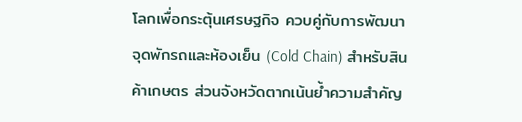โลกเพื่อกระตุ้นเศรษฐกิจ ควบคู่กับการพัฒนาจุดพักรถและห้องเย็น (Cold Chain) สำหรับสินค้าเกษตร ส่วนจังหวัดตากเน้นย้ำความสำคัญ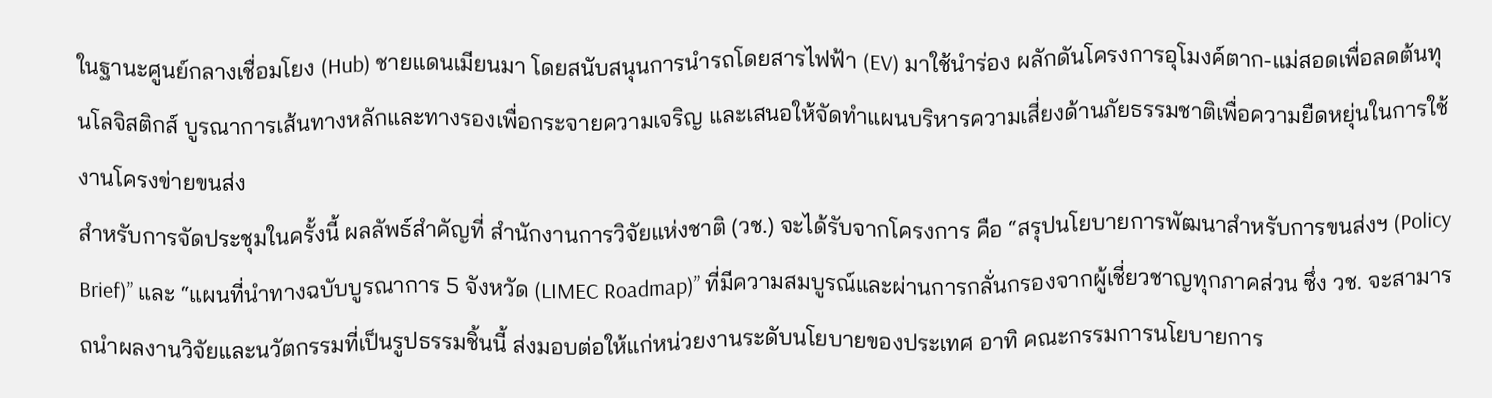ในฐานะศูนย์กลางเชื่อมโยง (Hub) ชายแดนเมียนมา โดยสนับสนุนการนำรถโดยสารไฟฟ้า (EV) มาใช้นำร่อง ผลักดันโครงการอุโมงค์ตาก-แม่สอดเพื่อลดต้นทุนโลจิสติกส์ บูรณาการเส้นทางหลักและทางรองเพื่อกระจายความเจริญ และเสนอให้จัดทำแผนบริหารความเสี่ยงด้านภัยธรรมชาติเพื่อความยืดหยุ่นในการใช้งานโครงข่ายขนส่ง
สำหรับการจัดประชุมในครั้งนี้ ผลลัพธ์สำคัญที่ สำนักงานการวิจัยแห่งชาติ (วช.) จะได้รับจากโครงการ คือ “สรุปนโยบายการพัฒนาสำหรับการขนส่งฯ (Policy Brief)” และ “แผนที่นำทางฉบับบูรณาการ 5 จังหวัด (LIMEC Roadmap)” ที่มีความสมบูรณ์และผ่านการกลั่นกรองจากผู้เชี่ยวชาญทุกภาคส่วน ซึ่ง วช. จะสามารถนำผลงานวิจัยและนวัตกรรมที่เป็นรูปธรรมชิ้นนี้ ส่งมอบต่อให้แก่หน่วยงานระดับนโยบายของประเทศ อาทิ คณะกรรมการนโยบายการ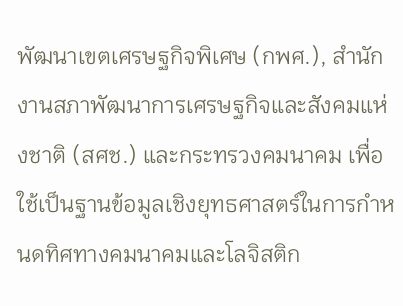พัฒนาเขตเศรษฐกิจพิเศษ (กพศ.), สำนักงานสภาพัฒนาการเศรษฐกิจและสังคมแห่งชาติ (สศช.) และกระทรวงคมนาคม เพื่อใช้เป็นฐานข้อมูลเชิงยุทธศาสตร์ในการกำหนดทิศทางคมนาคมและโลจิสติก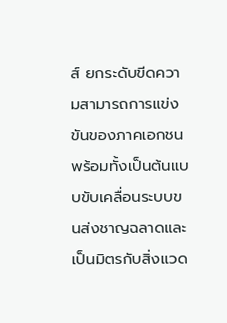ส์ ยกระดับขีดความสามารถการแข่งขันของภาคเอกชน พร้อมทั้งเป็นต้นแบบขับเคลื่อนระบบขนส่งชาญฉลาดและเป็นมิตรกับสิ่งแวด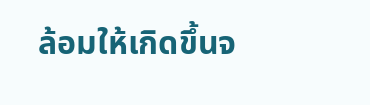ล้อมให้เกิดขึ้นจ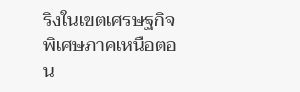ริงในเขตเศรษฐกิจพิเศษภาคเหนือตอน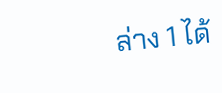ล่าง 1 ได้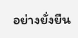อย่างยั่งยืน